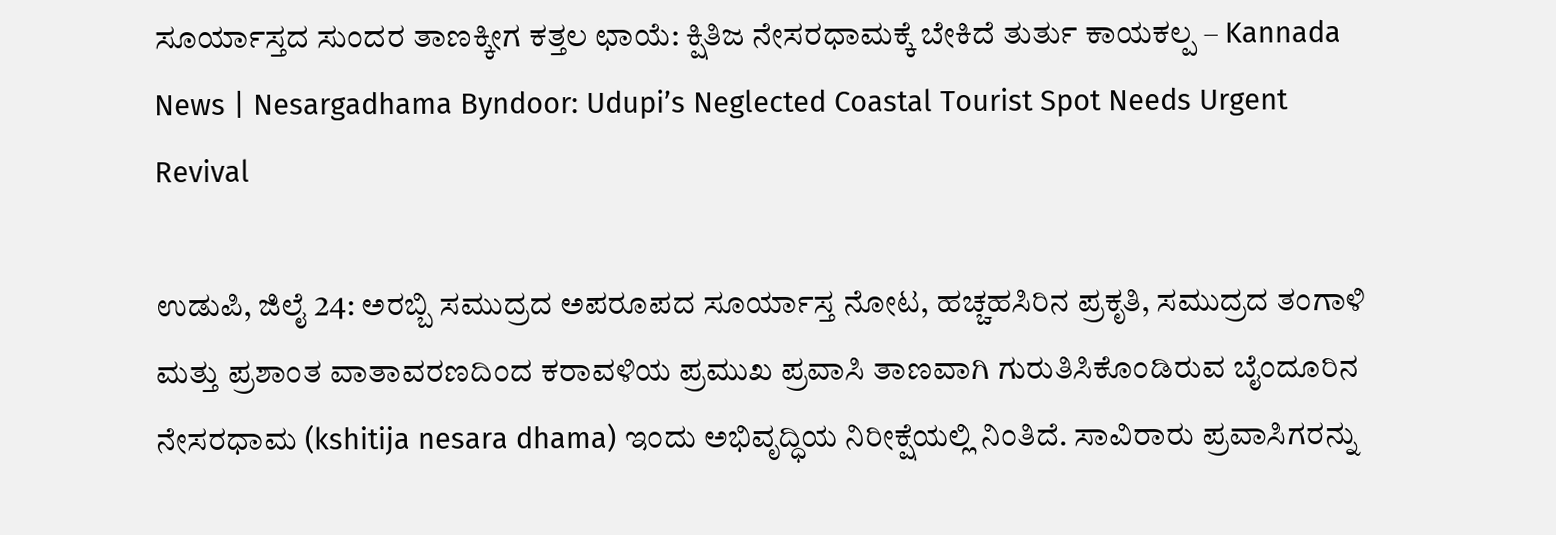ಸೂರ್ಯಾಸ್ತದ ಸುಂದರ ತಾಣಕ್ಕೀಗ ಕತ್ತಲ ಛಾಯೆ: ಕ್ಷಿತಿಜ ನೇಸರಧಾಮಕ್ಕೆ ಬೇಕಿದೆ ತುರ್ತು ಕಾಯಕಲ್ಪ – Kannada News | Nesargadhama Byndoor: Udupi’s Neglected Coastal Tourist Spot Needs Urgent Revival

ಉಡುಪಿ, ಜಿಲೈ 24: ಅರಬ್ಬಿ ಸಮುದ್ರದ ಅಪರೂಪದ ಸೂರ್ಯಾಸ್ತ ನೋಟ, ಹಚ್ಚಹಸಿರಿನ ಪ್ರಕೃತಿ, ಸಮುದ್ರದ ತಂಗಾಳಿ ಮತ್ತು ಪ್ರಶಾಂತ ವಾತಾವರಣದಿಂದ ಕರಾವಳಿಯ ಪ್ರಮುಖ ಪ್ರವಾಸಿ ತಾಣವಾಗಿ ಗುರುತಿಸಿಕೊಂಡಿರುವ ಬೈಂದೂರಿನ ನೇಸರಧಾಮ (kshitija nesara dhama) ಇಂದು ಅಭಿವೃದ್ಧಿಯ ನಿರೀಕ್ಷೆಯಲ್ಲಿ ನಿಂತಿದೆ. ಸಾವಿರಾರು ಪ್ರವಾಸಿಗರನ್ನು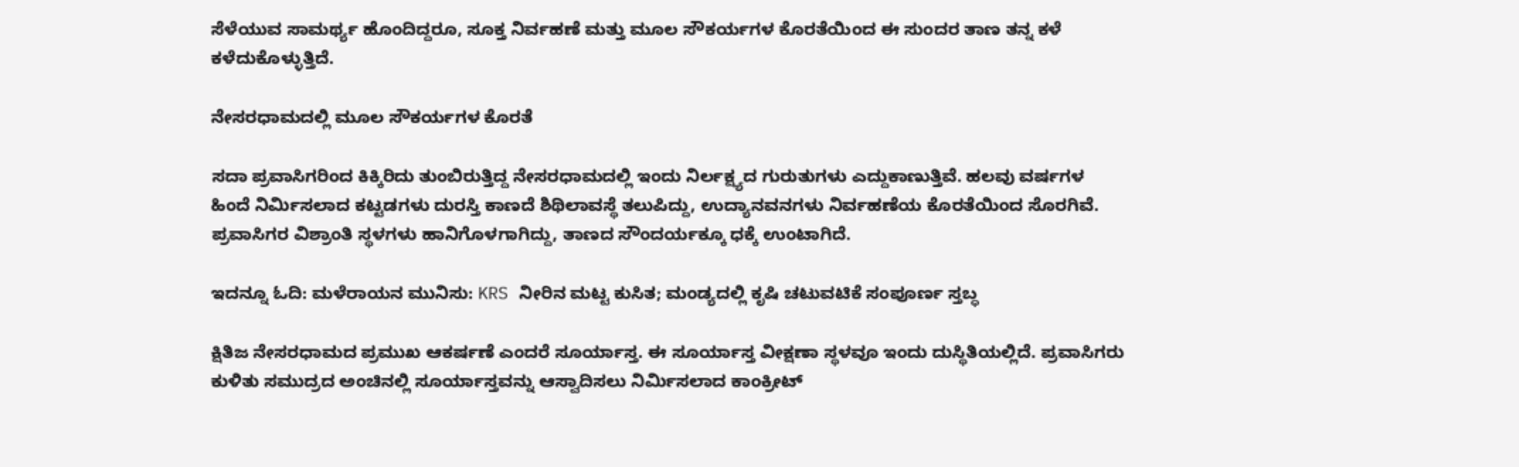ಸೆಳೆಯುವ ಸಾಮರ್ಥ್ಯ ಹೊಂದಿದ್ದರೂ, ಸೂಕ್ತ ನಿರ್ವಹಣೆ ಮತ್ತು ಮೂಲ ಸೌಕರ್ಯಗಳ ಕೊರತೆಯಿಂದ ಈ ಸುಂದರ ತಾಣ ತನ್ನ ಕಳೆ ಕಳೆದುಕೊಳ್ಳುತ್ತಿದೆ.

ನೇಸರಧಾಮದಲ್ಲಿ ಮೂಲ ಸೌಕರ್ಯಗಳ ಕೊರತೆ

ಸದಾ ಪ್ರವಾಸಿಗರಿಂದ ಕಿಕ್ಕಿರಿದು ತುಂಬಿರುತ್ತಿದ್ದ ನೇಸರಧಾಮದಲ್ಲಿ ಇಂದು ನಿರ್ಲಕ್ಷ್ಯದ ಗುರುತುಗಳು ಎದ್ದುಕಾಣುತ್ತಿವೆ. ಹಲವು ವರ್ಷಗಳ ಹಿಂದೆ ನಿರ್ಮಿಸಲಾದ ಕಟ್ಟಡಗಳು ದುರಸ್ತಿ ಕಾಣದೆ ಶಿಥಿಲಾವಸ್ಥೆ ತಲುಪಿದ್ದು, ಉದ್ಯಾನವನಗಳು ನಿರ್ವಹಣೆಯ ಕೊರತೆಯಿಂದ ಸೊರಗಿವೆ. ಪ್ರವಾಸಿಗರ ವಿಶ್ರಾಂತಿ ಸ್ಥಳಗಳು ಹಾನಿಗೊಳಗಾಗಿದ್ದು, ತಾಣದ ಸೌಂದರ್ಯಕ್ಕೂ ಧಕ್ಕೆ ಉಂಟಾಗಿದೆ.

ಇದನ್ನೂ ಓದಿ: ಮಳೆರಾಯನ ಮುನಿಸು: KRS ನೀರಿನ ಮಟ್ಟ ಕುಸಿತ; ಮಂಡ್ಯದಲ್ಲಿ ಕೃಷಿ ಚಟುವಟಿಕೆ ಸಂಪೂರ್ಣ ಸ್ತಬ್ಧ

ಕ್ಷಿತಿಜ ನೇಸರಧಾಮದ ಪ್ರಮುಖ ಆಕರ್ಷಣೆ ಎಂದರೆ ಸೂರ್ಯಾಸ್ತ. ಈ ಸೂರ್ಯಾಸ್ತ ವೀಕ್ಷಣಾ ಸ್ಥಳವೂ ಇಂದು ದುಸ್ಥಿತಿಯಲ್ಲಿದೆ. ಪ್ರವಾಸಿಗರು ಕುಳಿತು ಸಮುದ್ರದ ಅಂಚಿನಲ್ಲಿ ಸೂರ್ಯಾಸ್ತವನ್ನು ಆಸ್ವಾದಿಸಲು ನಿರ್ಮಿಸಲಾದ ಕಾಂಕ್ರೀಟ್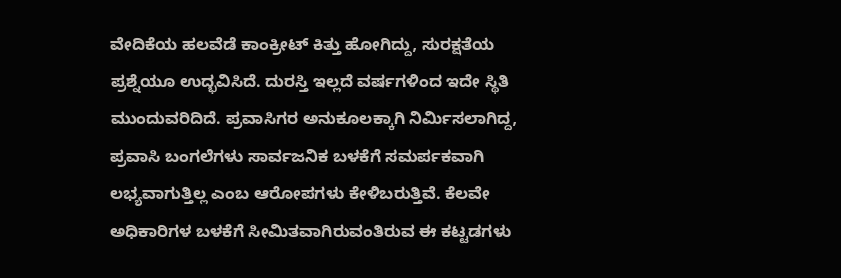ವೇದಿಕೆಯ ಹಲವೆಡೆ ಕಾಂಕ್ರೀಟ್ ಕಿತ್ತು ಹೋಗಿದ್ದು, ಸುರಕ್ಷತೆಯ ಪ್ರಶ್ನೆಯೂ ಉದ್ಭವಿಸಿದೆ. ದುರಸ್ತಿ ಇಲ್ಲದೆ ವರ್ಷಗಳಿಂದ ಇದೇ ಸ್ಥಿತಿ ಮುಂದುವರಿದಿದೆ. ಪ್ರವಾಸಿಗರ ಅನುಕೂಲಕ್ಕಾಗಿ ನಿರ್ಮಿಸಲಾಗಿದ್ದ, ಪ್ರವಾಸಿ ಬಂಗಲೆಗಳು ಸಾರ್ವಜನಿಕ ಬಳಕೆಗೆ ಸಮರ್ಪಕವಾಗಿ ಲಭ್ಯವಾಗುತ್ತಿಲ್ಲ ಎಂಬ ಆರೋಪಗಳು ಕೇಳಿಬರುತ್ತಿವೆ. ಕೆಲವೇ ಅಧಿಕಾರಿಗಳ ಬಳಕೆಗೆ ಸೀಮಿತವಾಗಿರುವಂತಿರುವ ಈ ಕಟ್ಟಡಗಳು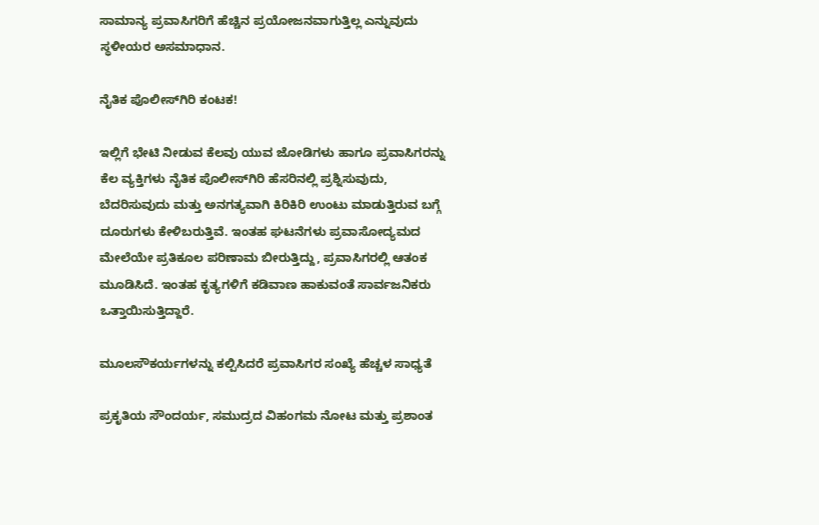ಸಾಮಾನ್ಯ ಪ್ರವಾಸಿಗರಿಗೆ ಹೆಚ್ಚಿನ ಪ್ರಯೋಜನವಾಗುತ್ತಿಲ್ಲ ಎನ್ನುವುದು ಸ್ಥಳೀಯರ ಅಸಮಾಧಾನ.

ನೈತಿಕ ಪೊಲೀಸ್‌ಗಿರಿ ಕಂಟಕ!

ಇಲ್ಲಿಗೆ ಭೇಟಿ ನೀಡುವ ಕೆಲವು ಯುವ ಜೋಡಿಗಳು ಹಾಗೂ ಪ್ರವಾಸಿಗರನ್ನು ಕೆಲ ವ್ಯಕ್ತಿಗಳು ನೈತಿಕ ಪೊಲೀಸ್‌ಗಿರಿ ಹೆಸರಿನಲ್ಲಿ ಪ್ರಶ್ನಿಸುವುದು, ಬೆದರಿಸುವುದು ಮತ್ತು ಅನಗತ್ಯವಾಗಿ ಕಿರಿಕಿರಿ ಉಂಟು ಮಾಡುತ್ತಿರುವ ಬಗ್ಗೆ ದೂರುಗಳು ಕೇಳಿಬರುತ್ತಿವೆ. ಇಂತಹ ಘಟನೆಗಳು ಪ್ರವಾಸೋದ್ಯಮದ ಮೇಲೆಯೇ ಪ್ರತಿಕೂಲ ಪರಿಣಾಮ ಬೀರುತ್ತಿದ್ದು, ಪ್ರವಾಸಿಗರಲ್ಲಿ ಆತಂಕ ಮೂಡಿಸಿದೆ. ಇಂತಹ ಕೃತ್ಯಗಳಿಗೆ ಕಡಿವಾಣ ಹಾಕುವಂತೆ ಸಾರ್ವಜನಿಕರು ಒತ್ತಾಯಿಸುತ್ತಿದ್ದಾರೆ.

ಮೂಲಸೌಕರ್ಯಗಳನ್ನು ಕಲ್ಪಿಸಿದರೆ ಪ್ರವಾಸಿಗರ ಸಂಖ್ಯೆ ಹೆಚ್ಚಳ ಸಾಧ್ಯತೆ

ಪ್ರಕೃತಿಯ ಸೌಂದರ್ಯ, ಸಮುದ್ರದ ವಿಹಂಗಮ ನೋಟ ಮತ್ತು ಪ್ರಶಾಂತ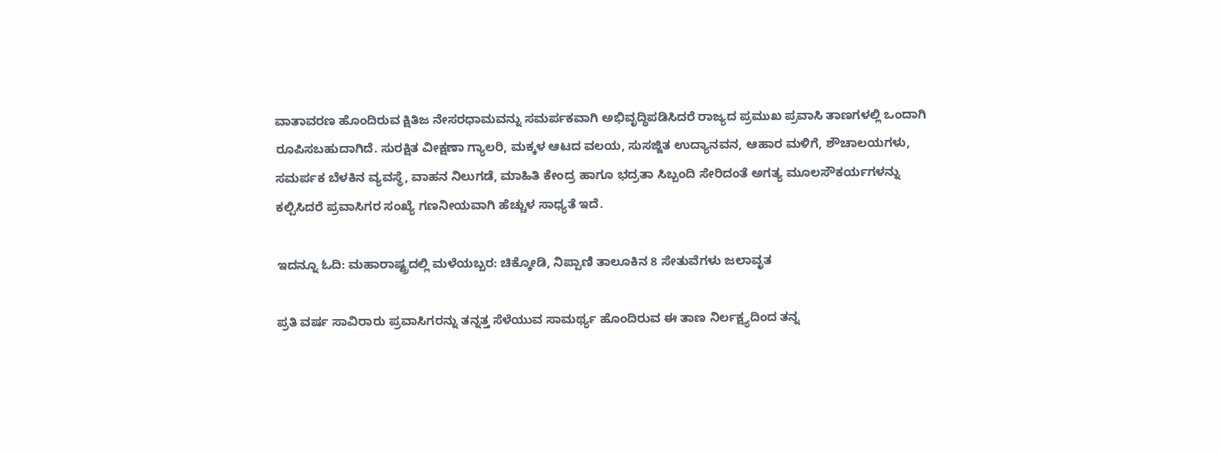ವಾತಾವರಣ ಹೊಂದಿರುವ ಕ್ಷಿತಿಜ ನೇಸರಧಾಮವನ್ನು ಸಮರ್ಪಕವಾಗಿ ಅಭಿವೃದ್ಧಿಪಡಿಸಿದರೆ ರಾಜ್ಯದ ಪ್ರಮುಖ ಪ್ರವಾಸಿ ತಾಣಗಳಲ್ಲಿ ಒಂದಾಗಿ ರೂಪಿಸಬಹುದಾಗಿದೆ. ಸುರಕ್ಷಿತ ವೀಕ್ಷಣಾ ಗ್ಯಾಲರಿ, ಮಕ್ಕಳ ಆಟದ ವಲಯ, ಸುಸಜ್ಜಿತ ಉದ್ಯಾನವನ, ಆಹಾರ ಮಳಿಗೆ, ಶೌಚಾಲಯಗಳು, ಸಮರ್ಪಕ ಬೆಳಕಿನ ವ್ಯವಸ್ಥೆ, ವಾಹನ ನಿಲುಗಡೆ, ಮಾಹಿತಿ ಕೇಂದ್ರ ಹಾಗೂ ಭದ್ರತಾ ಸಿಬ್ಬಂದಿ ಸೇರಿದಂತೆ ಅಗತ್ಯ ಮೂಲಸೌಕರ್ಯಗಳನ್ನು ಕಲ್ಪಿಸಿದರೆ ಪ್ರವಾಸಿಗರ ಸಂಖ್ಯೆ ಗಣನೀಯವಾಗಿ ಹೆಚ್ಚುಳ ಸಾಧ್ಯತೆ ಇದೆ.

ಇದನ್ನೂ ಓದಿ: ಮಹಾರಾಷ್ಟ್ರದಲ್ಲಿ ಮಳೆಯಬ್ಬರ: ಚಿಕ್ಕೋಡಿ, ನಿಪ್ಪಾಣಿ ತಾಲೂಕಿನ 8 ಸೇತುವೆಗಳು ಜಲಾವೃತ

ಪ್ರತಿ ವರ್ಷ ಸಾವಿರಾರು ಪ್ರವಾಸಿಗರನ್ನು ತನ್ನತ್ತ ಸೆಳೆಯುವ ಸಾಮರ್ಥ್ಯ ಹೊಂದಿರುವ ಈ ತಾಣ ನಿರ್ಲಕ್ಷ್ಯದಿಂದ ತನ್ನ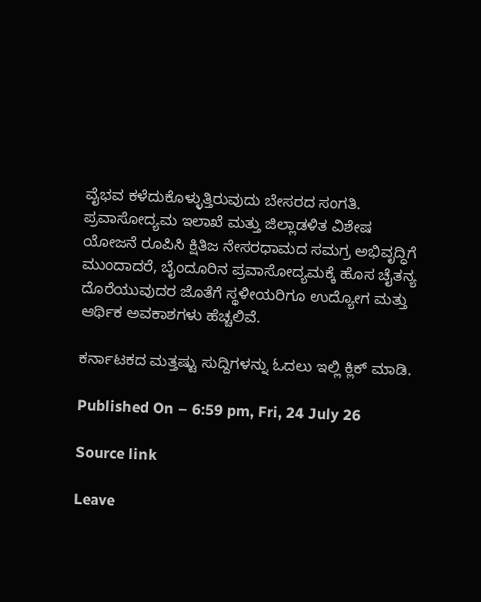ವೈಭವ ಕಳೆದುಕೊಳ್ಳುತ್ತಿರುವುದು ಬೇಸರದ ಸಂಗತಿ. ಪ್ರವಾಸೋದ್ಯಮ ಇಲಾಖೆ ಮತ್ತು ಜಿಲ್ಲಾಡಳಿತ ವಿಶೇಷ ಯೋಜನೆ ರೂಪಿಸಿ ಕ್ಷಿತಿಜ ನೇಸರಧಾಮದ ಸಮಗ್ರ ಅಭಿವೃದ್ಧಿಗೆ ಮುಂದಾದರೆ, ಬೈಂದೂರಿನ ಪ್ರವಾಸೋದ್ಯಮಕ್ಕೆ ಹೊಸ ಚೈತನ್ಯ ದೊರೆಯುವುದರ ಜೊತೆಗೆ ಸ್ಥಳೀಯರಿಗೂ ಉದ್ಯೋಗ ಮತ್ತು ಆರ್ಥಿಕ ಅವಕಾಶಗಳು ಹೆಚ್ಚಲಿವೆ.

ಕರ್ನಾಟಕದ ಮತ್ತಷ್ಟು ಸುದ್ದಿಗಳನ್ನು ಓದಲು ಇಲ್ಲಿ ಕ್ಲಿಕ್ ಮಾಡಿ.

Published On – 6:59 pm, Fri, 24 July 26

Source link

Leave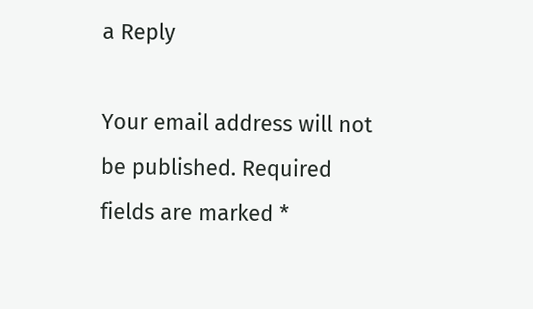a Reply

Your email address will not be published. Required fields are marked *